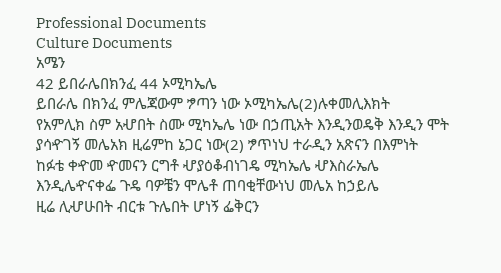Professional Documents
Culture Documents
አሜን
42 ይበራሌበክንፈ 44 ኦሚካኤሌ
ይበራሌ በክንፈ ምሌጃውም ፇጣን ነው ኦሚካኤሌ(2)ሉቀመሊእክት
የአምሊክ ስም አሇበት ስሙ ሚካኤሌ ነው በኃጢአት እንዲንወዴቅ እንዲን ሞት
ያሳዯገኝ መሌአክ ዚሬምከ ኔጋር ነው(2) ፇጥነህ ተራዲን አጽናን በእምነት
ከፉቴ ቀዯመ ዯመናን ርግቶ ሇያዕቆብነገዴ ሚካኤሌ ሇእስራኤሌ
እንዲሌዯናቀፌ ጉዴ ባዎቼን ሞሌቶ ጠባቂቸውነህ መሌአ ከኃይሌ
ዚሬ ሊሇሁበት ብርቱ ጉሌበት ሆነኝ ፌቅርን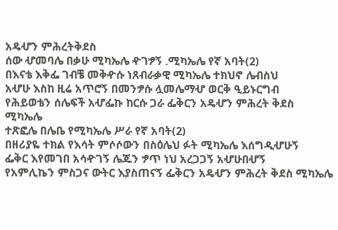አዴሇን ምሕረትቅደስ
ሰው ሇመባሌ በቃሁ ሚካኤሌ ዯገፇኝ .ሚካኤሌ የኛ አባት(2)
በእናቴ እቅፌ ገብቼ መቅዯሱ ነጸብራቃዊ ሚካኤሌ ተክህኖ ሌብስህ
አሇሁ እስከ ዚሬ አጥሮኝ በመንፇሱ ሏመሌማሇ ወርቅ ዒይኑርግብ
የሕይወቴን ሰሌፍች አሇፌኩ ከርሱ ጋራ ፌቅርን አዴሇን ምሕረት ቅደስ ሚካኤሌ
ተጽፎሌ በሌቤ የሚካኤሌ ሥራ የኛ አባት(2)
በዘሪያዬ ተክል የእሳት ምሶሶውን በስዕሌህ ፉት ሚካኤሌ እሰግዲሇሁኝ
ፌቅር እየመገበ አሳዯገኝ ሌጁን ፇጥ ነህ አረጋጋኝ አሇሁበሇኝ
የአምሊኬን ምስጋና ውትር እያስጠናኝ ፌቅርን አዴሇን ምሕረት ቅደስ ሚካኤሌ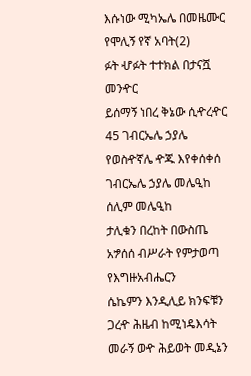እሱነው ሚካኤሌ በመዜሙር የሞሊኝ የኛ አባት(2)
ፉት ሇፉት ተተክል በታናሿ መንዯር
ይሰማኝ ነበረ ቅኔው ሲዯረዯር 45 ገብርኤሌ ኃያሌ
የወስዯኛሌ ዯጁ እየቀሰቀሰ ገብርኤሌ ኃያሌ መሌዒከ ሰሊም መሌዒከ
ታሊቁን በረከት በውስጤ አፇሰሰ ብሥራት የምታወጣ የእግዙአብሔርን
ሴኬምን እንዲሊይ ክንፍቹን ጋረዯ ሕዜብ ከሚነዴእሳት
መራኝ ወዯ ሕይወት መዲኔን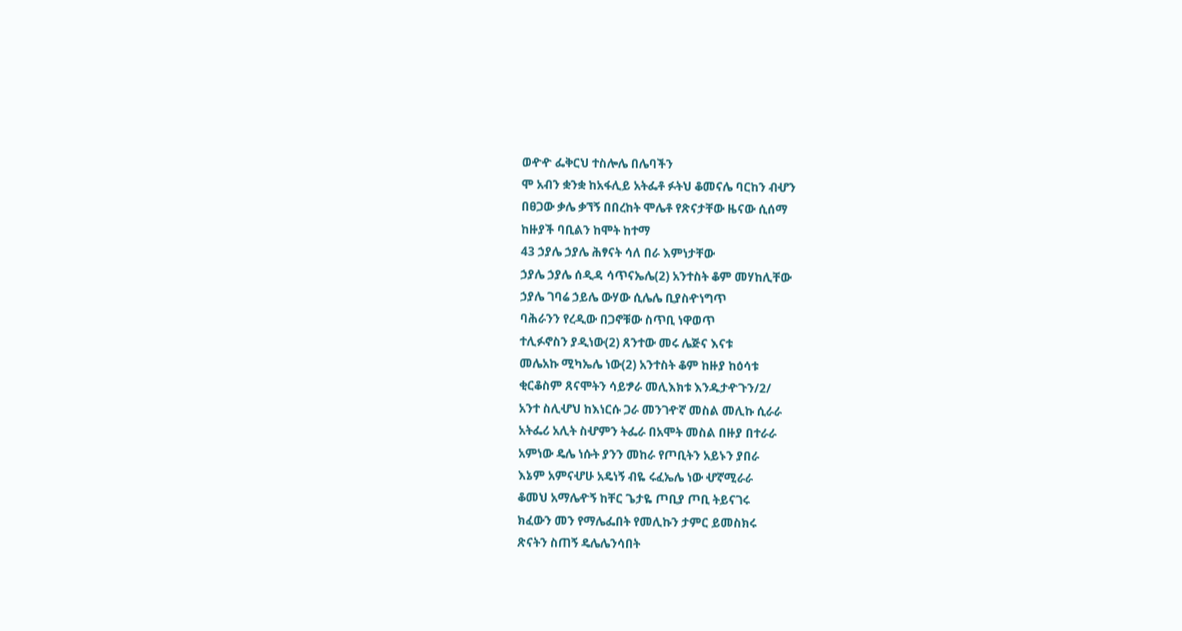ወዯዯ ፌቅርህ ተስሎሌ በሌባችን
ሞ አብን ቋንቋ ከአፋሊይ አትፌቶ ፉትህ ቆመናሌ ባርከን ብሇን
በፀጋው ቃሌ ቃኘኝ በበረከት ሞሌቶ የጽናታቸው ዜናው ሲሰማ
ከዙያች ባቢልን ከሞት ከተማ
43 ኃያሌ ኃያሌ ሕፃናት ሳለ በራ እምነታቸው
ኃያሌ ኃያሌ ሰዲዳ ሳጥናኤሌ(2) አንተስት ቆም መሃከሊቸው
ኃያሌ ገባሬ ኃይሌ ውሃው ሲሌሌ ቢያስዯነግጥ
ባሕራንን የረዲው በጋኖቹው ስጥቢ ነዋወጥ
ተሊፉኖስን ያዲነው(2) ጸንተው መሩ ሌጅና እናቱ
መሌአኩ ሚካኤሌ ነው(2) አንተስት ቆም ከዙያ ከዕሳቱ
ቂርቆስም ጸናሞትን ሳይፇራ መሊእክቱ እንዱታዯጉን/2/
አንተ ስሊሇህ ከእነርሱ ጋራ መንገዯኛ መስል መሊኩ ሲራራ
አትፌሪ አሊት ስሇምን ትፌራ በአሞት መስል በዙያ በተራራ
አምነው ዴሌ ነሱት ያንን መከራ የጦቢትን አይኑን ያበራ
እኔም አምናሇሁ አዴነኝ ብዬ ሩፈኤሌ ነው ሇኛሚራራ
ቆመህ አማሌዯኝ ከቸር ጌታዬ ጦቢያ ጦቢ ትይናገሩ
ክፈውን መን የማሌፌበት የመሊኩን ታምር ይመስክሩ
ጽናትን ስጠኝ ዴሌሌንሳበት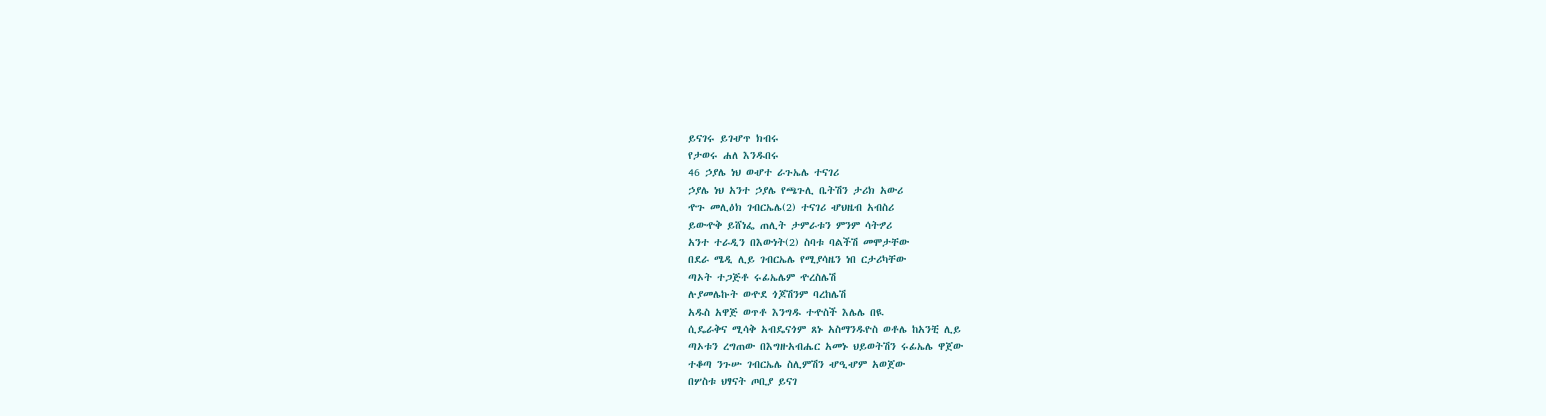ይናገሩ ይገሇጥ ክብሩ
የታወሩ ሐለ እንዱበሩ
46 ኃያሌ ነህ ወሇተ ራጉኤሌ ተናገሪ
ኃያሌ ነህ አንተ ኃያሌ የጫጉሊ ቤትሽን ታሪክ አውሪ
ዯጉ መሊዕክ ገብርኤሌ(2) ተናገሪ ሇህዜብ አብስሪ
ይውዯቅ ይሸነፌ ጠሊት ታምራቱን ምንም ሳትፇሪ
አንተ ተራዲን በእውነት(2) ስባቱ ባልችሽ መሞታቸው
በደራ ሜዲ ሊይ ገብርኤሌ የሚያሳዜን ነበ ርታሪካቸው
ጣኦት ተጋጅቶ ሩፊኤሌም ዯረስሌሽ
ሉያመሌኩት ወዯደ ጎጆሽንም ባረከሌሽ
አዱስ አዋጅ ወጥቶ እንግዱ ተዯስች እሌሌ በዪ
ሲዴራቅና ሚሳቅ አብዴናጎም ጸኑ አስማንዱዮስ ወቶሌ ከአንቺ ሊይ
ጣኦቱን ረግጠው በእግዙአብሔር አመኑ ህይወትሽን ሩፊኤሌ ዋጀው
ተቆጣ ንጉሡ ገብርኤሌ ስሊምሽን ሇዒሇም አወጀው
በሦስቱ ህፃናት ጦቢያ ይናገ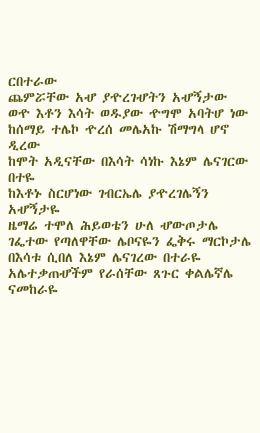ርበተራው
ጨምሯቸው አሇ ያዯረገሇትን አሇኝታው
ወዯ እቶን እሳት ወዱያው ዯግሞ አባትሆ ነው
ከሰማይ ተሌኮ ዯረሰ መሌአኩ ሽማግላ ሆኖ ዲረው
ከሞት አዲናቸው በእሳት ሳነኩ እኔም ሌናገርው በተዬ
ከእቶኑ ስርሆነው ገብርኤሌ ያዯረገሌኝን አሇኝታዬ
ዜማሬ ተሞለ ሕይወቴን ሁለ ሇውጦታሌ
ገፌተው የጣለዋቸው ሌቦናዬን ፌቅሩ ማርኮታሌ
በእሳቱ ሲበለ እኔም ሌናገረው በተራዬ
አሌተቃጠሇችም የራሰቸው ጸጉር ቀልሌኛሌ ናመከራዬ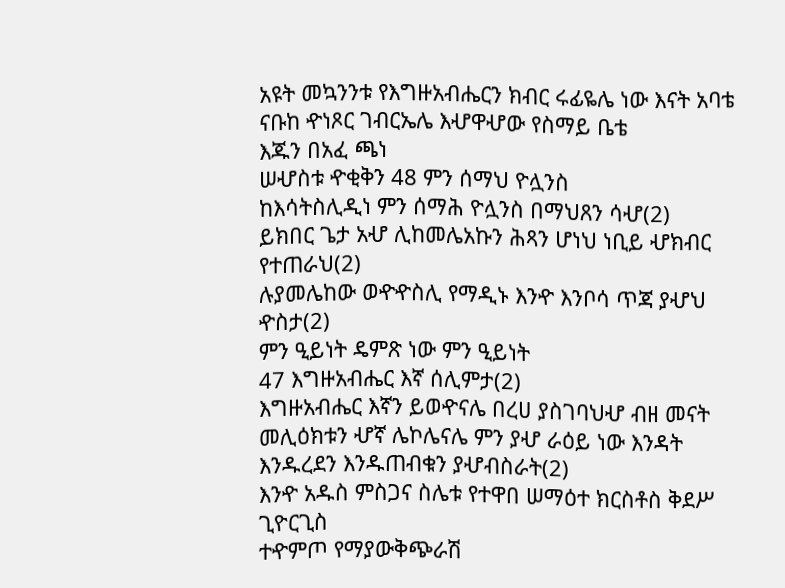አዩት መኳንንቱ የእግዙአብሔርን ክብር ሩፊዬሌ ነው እናት አባቴ
ናቡከ ዯነጾር ገብርኤሌ እሇዋሇው የስማይ ቤቴ
እጁን በአፈ ጫነ
ሠሇስቱ ዯቂቅን 48 ምን ሰማህ ዮሏንስ
ከእሳትስሊዲነ ምን ሰማሕ ዮሏንስ በማህጸን ሳሇ(2)
ይክበር ጌታ አሇ ሊከመሌአኩን ሕጻን ሆነህ ነቢይ ሇክብር የተጠራህ(2)
ሉያመሌከው ወዯዯስሊ የማዲኑ እንዯ እንቦሳ ጥጃ ያሇህ ዯስታ(2)
ምን ዒይነት ዴምጽ ነው ምን ዒይነት
47 እግዙአብሔር እኛ ሰሊምታ(2)
እግዙአብሔር እኛን ይወዯናሌ በረሀ ያስገባህሇ ብዘ መናት
መሊዕክቱን ሇኛ ሌኮሌናሌ ምን ያሇ ራዕይ ነው እንዳት
እንዱረደን እንዱጠብቁን ያሇብስራት(2)
እንዯ አዱስ ምስጋና ስሌቱ የተዋበ ሠማዕተ ክርስቶስ ቅደሥ ጊዮርጊስ
ተዯምጦ የማያውቅጭራሽ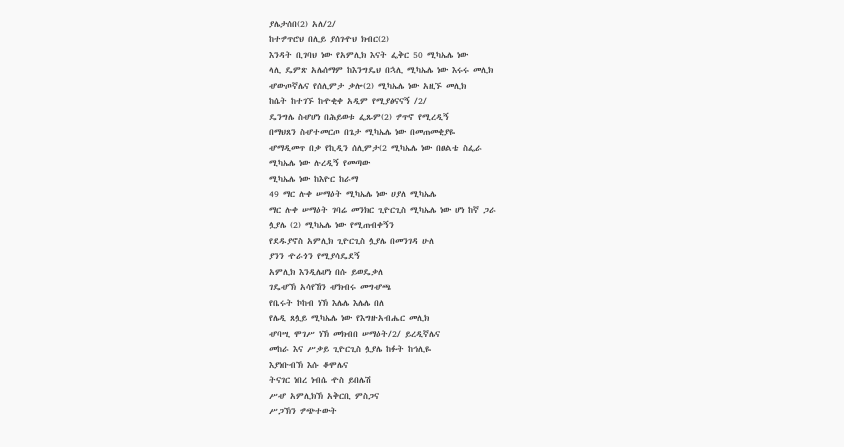ያሌታሰበ(2) አለ/2/
ከተፇጥሮህ በሊይ ያሰገዯህ ክብር(2)
እንዳት ቢገባህ ነው የአምሊክ እናት ፌቅር 50 ሚካኤሌ ነው
ላሊ ዴምጽ አሌሰማም ከእንግዴህ በኋሊ ሚካኤሌ ነው እሩሩ መሊክ
ሇውጦኛሌና የሰሊምታ ቃሎ(2) ሚካኤሌ ነው አዚኙ መሊክ
ከሴት ከተገኙ ከዯቂቀ አዲም የሚያፅናናኝ /2/
ዴንግሌ ስሇሆነ በሕይወቱ ፌጹም(2) ፇጥኖ የሚረዲኝ
በማህጸን ስሇተመርጦ በጌታ ሚካኤሌ ነው በመጠመቂያዬ
ሇማዲመጥ በቃ የኪዲን ሰሊምታ(2 ሚካኤሌ ነው በፀልቴ ስፌራ
ሚካኤሌ ነው ሉረዲኝ የመጣው
ሚካኤሌ ነው ከእዮር ከራማ
49 ማር ሉቀ ሠማዕት ሚካኤሌ ነው ሀያለ ሚካኤሌ
ማር ሉቀ ሠማዕት ገባሬ መንክር ጊዮርጊስ ሚካኤሌ ነው ሆነ ከኛ ጋራ
ሏያሌ (2) ሚካኤሌ ነው የሚጠብቀኝን
የደዱያኖስ አምሊክ ጊዮርጊስ ሏያሌ በመንገዳ ሁለ
ያንን ዯራጎን የሚያሳዴደኝ
አምሊክ እንዲሌሆነ በሱ ይወዴቃለ
ገዴሇኽ አሳየኸን ሇክብሩ መግሇጫ
የቤሩት ኮከብ ነኽ እሌሌ እሌሌ በለ
የሌዲ ጸሏይ ሚካኤሌ ነው የእግዙአብሔር መሊክ
ሇባሢ ሞገሥ ነኽ መክብበ ሠማዕት/2/ ይረዲኛሌና
መከራ እና ሥቃይ ጊዮርጊስ ሏያሌ ከፉት ከኅሊዬ
እያነቡብኽ እሱ ቆሞሌና
ትናገር ነበረ ነብሴ ዯስ ይበሌሽ
ሥሇ አምሊክኽ አቅርቢ ምስጋና
ሥጋኽን ፇጭተውት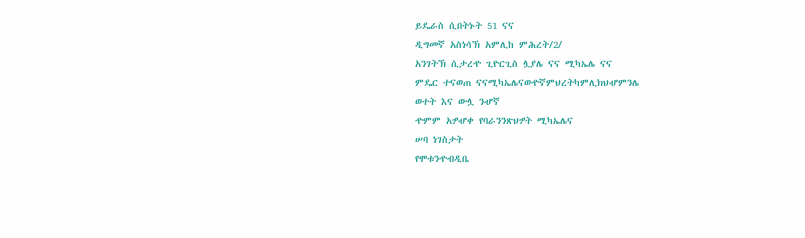ይዴራስ ሲበትኑት 51 ናና
ዲግመኛ አስነሳኽ አምሊከ ምሕረት/2/
አንገትኽ ሲታረዯ ጊዮርጊስ ሏያሌ ናና ሚካኤሌ ናና
ምዴር ተናወጠ ናናሚካኤሌናወዯኛምህረትካምሊክህሇምንሌ
ወተት እና ውሏ ንሇኛ
ዯምም አፇሇቀ የባራንንጽህፇት ሚካኤሌና
ሠባ ነገስታት
የሞቱንዯብዲቤ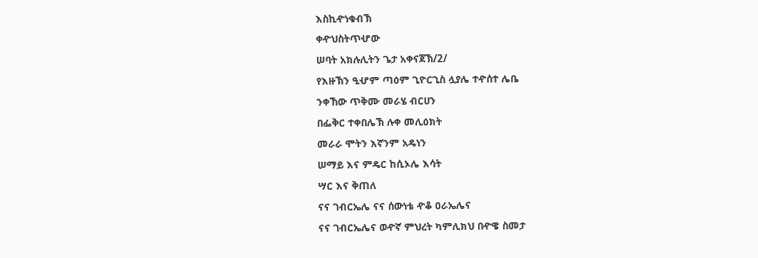እስኪዯነቁብኽ
ቀዯህስትጥሇው
ሠባት አክሉሊትን ጌታ አቀናጀኽ/2/
የእዙኽን ዒሇም ጣዕም ጊዮርጊስ ሏያሌ ተዯሰተ ሌቤ
ንቀኸው ጥቅሙ መራሄ ብርሀን
በፌቅር ተቀበሌኽ ሉቀ መሊዕክት
መራራ ሞትን እኛንም አዴነን
ሠማይ እና ምዴር ከሲኦሌ እሳት
ሣር እና ቅጠለ
ናና ገብርኤሌ ናና ሰውነቴ ዯቆ ዐራኤሌና
ናና ገብርኤሌና ወዯኛ ምህረት ካምሊክህ በዯዌ ስመታ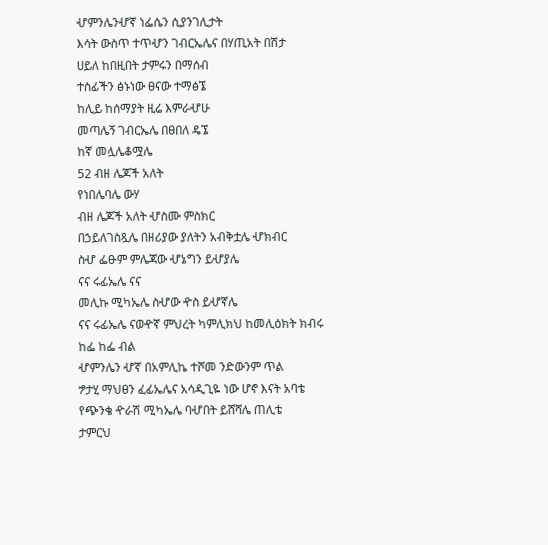ሇምንሌንሇኛ ነፌሴን ሲያንገሊታት
እሳት ውስጥ ተጥሇን ገብርኤሌና በሃጢአት በሽታ
ሀይለ ከበዚበት ታምሩን በማሰብ
ተስፊችን ፅኑነው ፀናው ተማፅኜ
ከሊይ ከሰማያት ዚሬ እምራሇሁ
መጣሌኝ ገብርኤሌ በፀበለ ዴኜ
ከኛ መሏሌቆሟሌ
52 ብዘ ሌጆች አለት
የነበሌባሌ ውሃ
ብዘ ሌጆች አለት ሇስሙ ምስክር
በኃይለገስጿሌ በዘሪያው ያለትን አብቅቷሌ ሇክብር
ስሇ ፌፁም ምሌጃው ሇኔግን ይሇያሌ
ናና ሩፊኤሌ ናና
መሊኩ ሚካኤሌ ስሇው ዯስ ይሇኛሌ
ናና ሩፊኤሌ ናወዯኛ ምህረት ካምሊክህ ከመሊዕክት ክብሩ ከፌ ከፌ ብል
ሇምንሌን ሇኛ በአምሊኬ ተሾመ ንድውንም ጥል
ፇታሂ ማህፀን ፈፊኤሌና አሳዲጊዬ ነው ሆኖ እናት አባቴ
የጭንቄ ዯራሽ ሚካኤሌ ባሇበት ይሸሻሌ ጠሊቴ
ታምርህ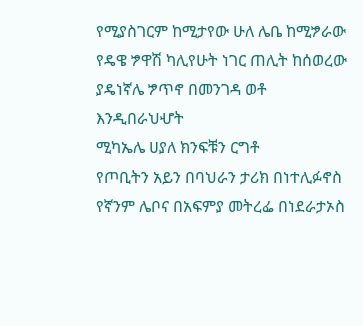የሚያስገርም ከሚታየው ሁለ ሌቤ ከሚፇራው
የዴዌ ፇዋሽ ካሊየሁት ነገር ጠሊት ከሰወረው
ያዴነኛሌ ፇጥኖ በመንገዳ ወቶ
እንዲበራህሇት
ሚካኤሌ ሀያለ ክንፍቹን ርግቶ
የጦቢትን አይን በባህራን ታሪክ በነተሊፉኖስ
የኛንም ሌቦና በአፍምያ መትረፌ በነደራታኦስ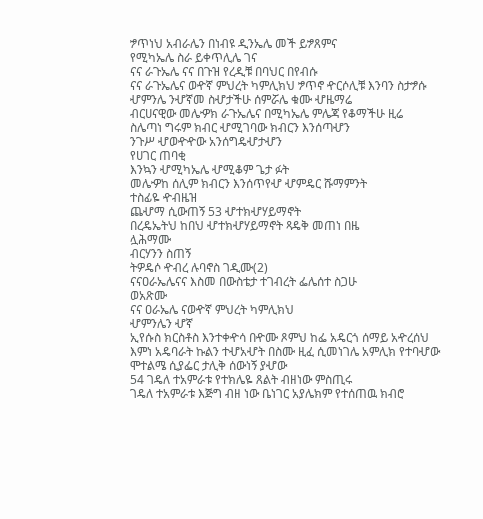ፇጥነህ አብራሌን በነብዩ ዲንኤሌ መች ይፇጸምና
የሚካኤሌ ስራ ይቀጥሊሌ ገና
ናና ራጉኤሌ ናና በጉዝ የረዲቹ በባህር በየብሱ
ናና ራጉኤሌና ወዯኛ ምህረት ካምሊክህ ፇጥኖ ዯርሶሊቹ እንባን ስታፇሱ
ሇምንሌ ንሇኛመ ስሇታችሁ ሰምሯሌ ቁሙ ሇዜማሬ
ብርሀናዊው መሌዏክ ራጉኤሌና በሚካኤሌ ምሌጃ የቆማችሁ ዚሬ
ስሌጣነ ግሩም ክብር ሇሚገባው ክብርን እንሰጣሇን
ንጉሥ ሇወዯዯው አንሰግዴሇታሇን
የሀገር ጠባቂ
እንኳን ሇሚካኤሌ ሇሚቆም ጌታ ፉት
መሌዏከ ሰሊም ክብርን እንሰጥየሇ ሇምዴር ሹማምንት
ተስፊዬ ዯብዜዝ
ጨሇማ ሲውጠኝ 53 ሇተክሇሃይማኖት
በረዴኤትህ ከበህ ሇተክሇሃይማኖት ጻዴቅ መጠነ በዜ
ሏሕማሙ
ብርሃንን ስጠኝ
ትዎዴሶ ዯብረ ሉባኖስ ገዲሙ(2)
ናናዐራኤሌናና እስመ በውስቴታ ተገብረት ፌሌሰተ ስጋሁ
ወአጽሙ
ናና ዐራኤሌ ናወዯኛ ምህረት ካምሊክህ
ሇምንሌን ሇኛ
ኢየሱስ ክርስቶስ እንተቀዯሳ በዯሙ ጾምህ ከፌ አዴርጎ ሰማይ አዯረሰህ
እምነ አዴባራት ኩልን ተሇአሇት በስሙ ዚፈ ሲመነገሌ አምሊክ የተባሇው
ሞተልሜ ሲያፌር ታሊቅ ሰውነኝ ያሇው
54 ገዴለ ተአምራቱ የተክሌዬ ጸልት ብዘነው ምስጢሩ
ገዴለ ተአምራቱ እጅግ ብዘ ነው ቤነገር አያሌክም የተሰጠዉ ክብሮ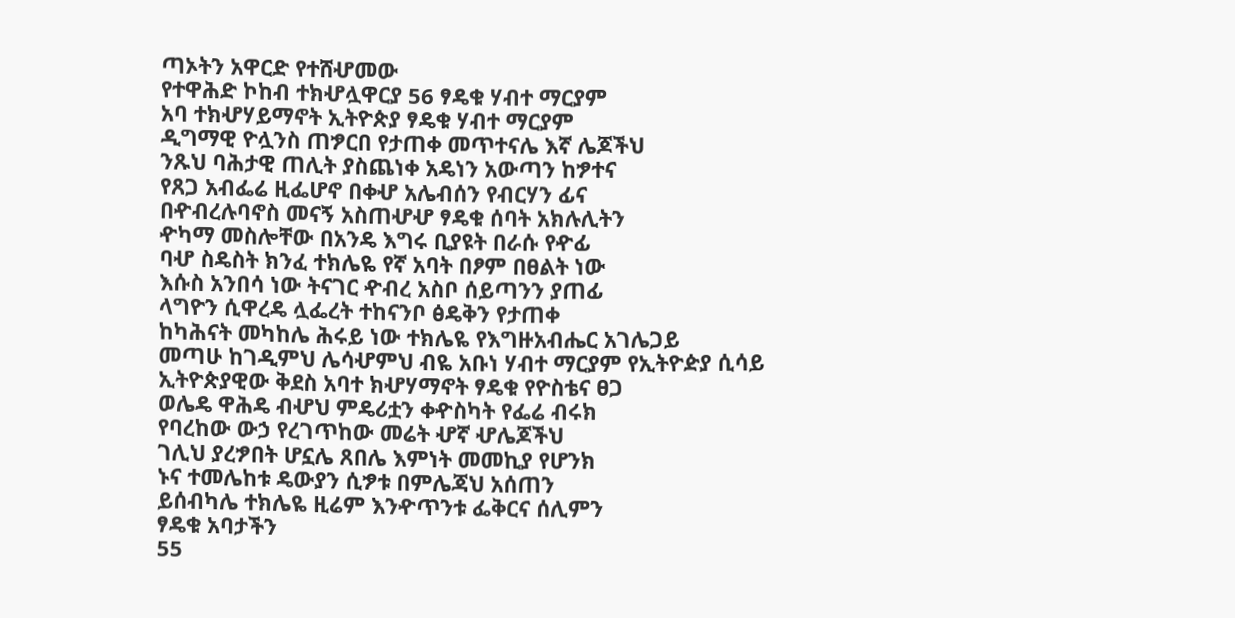ጣኦትን አዋርድ የተሸሇመው
የተዋሕድ ኮከብ ተክሇሏዋርያ 56 ፃዴቁ ሃብተ ማርያም
አባ ተክሇሃይማኖት ኢትዮጵያ ፃዴቁ ሃብተ ማርያም
ዲግማዊ ዮሏንስ ጠፇርበ የታጠቀ መጥተናሌ እኛ ሌጆችህ
ንጹህ ባሕታዊ ጠሊት ያስጨነቀ አዴነን አውጣን ከፇተና
የጸጋ አብፌሬ ዚፌሆኖ በቀሇ አሌብሰን የብርሃን ፊና
በዯብረሉባኖስ መናኝ አስጠሇሇ ፃዴቁ ሰባት አክሉሊትን
ዯካማ መስሎቸው በአንዴ እግሩ ቢያዩት በራሱ የዯፊ
ባሇ ስዴስት ክንፈ ተክሌዬ የኛ አባት በፆም በፀልት ነው
እሱስ አንበሳ ነው ትናገር ዯብረ አስቦ ሰይጣንን ያጠፊ
ላግዮን ሲዋረዴ ሏፌረት ተከናንቦ ፅዴቅን የታጠቀ
ከካሕናት መካከሌ ሕሩይ ነው ተክሌዬ የእግዙአብሔር አገሌጋይ
መጣሁ ከገዲምህ ሌሳሇምህ ብዬ አቡነ ሃብተ ማርያም የኢትዮዽያ ሲሳይ
ኢትዮጵያዊው ቅደስ አባተ ክሇሃማኖት ፃዴቁ የዮስቴና ፀጋ
ወሌዴ ዋሕዴ ብሇህ ምዴሪቷን ቀዯስካት የፌሬ ብሩክ
የባረከው ውኃ የረገጥከው መሬት ሇኛ ሇሌጆችህ
ገሊህ ያረፇበት ሆኗሌ ጸበሌ እምነት መመኪያ የሆንክ
ኑና ተመሌከቱ ዴውያን ሲፇቱ በምሌጃህ አሰጠን
ይሰብካሌ ተክሌዬ ዚሬም እንዯጥንቱ ፌቅርና ሰሊምን
ፃዴቁ አባታችን
55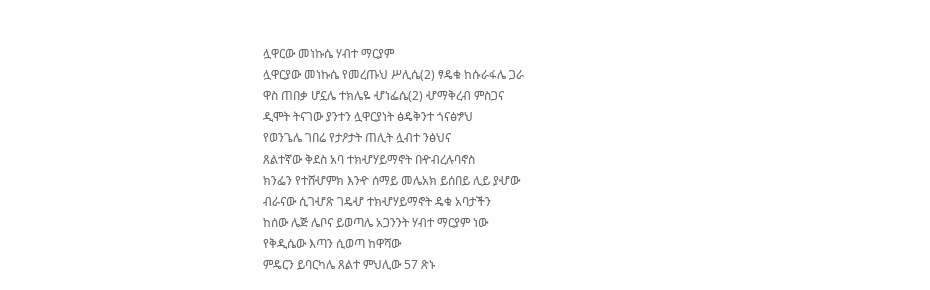ሏዋርው መነኩሴ ሃብተ ማርያም
ሏዋርያው መነኩሴ የመረጡህ ሥሊሴ(2) ፃዴቁ ከሱራፋሌ ጋራ
ዋስ ጠበቃ ሆኗሌ ተክሌዬ ሇነፌሴ(2) ሇማቅረብ ምስጋና
ዲሞት ትናገው ያንተን ሏዋርያነት ፅዴቅንተ ጎናፅፇህ
የወንጌሌ ገበሬ የታዖታት ጠሊት ሏብተ ንፅህና
ጸልተኛው ቅደስ አባ ተክሇሃይማኖት በዯብረሉባኖስ
ክንፌን የተሸሇምክ እንዯ ሰማይ መሌአክ ይሰበይ ሊይ ያሇው
ብራናው ሲገሇጽ ገዴሇ ተክሇሃይማኖት ዴቁ አባታችን
ከሰው ሌጅ ሌቦና ይወጣሌ አጋንንት ሃብተ ማርያም ነው
የቅዲሴው እጣን ሲወጣ ከዋሻው
ምዴርን ይባርካሌ ጸልተ ምህሊው 57 ጽኑ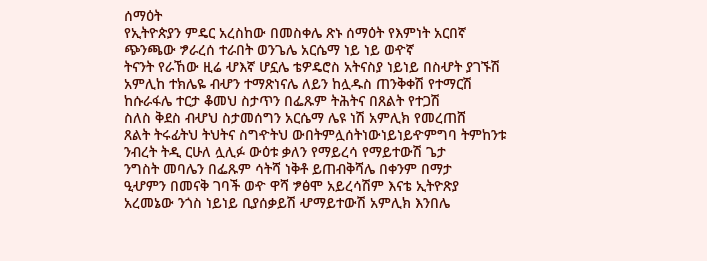ሰማዕት
የኢትዮጵያን ምዴር አረስከው በመስቀሌ ጽኑ ሰማዕት የእምነት አርበኛ
ጭንጫው ፇራረሰ ተራበት ወንጌሌ አርሴማ ነይ ነይ ወዯኛ
ትናንት የራኸው ዚሬ ሇእኛ ሆኗሌ ቴዎዴሮስ አትናስያ ነይነይ በስሇት ያገኙሽ
አምሊከ ተክሌዬ ብሇን ተማጽነናሌ ለይን ከሏዱስ ጠንቅቀሽ የተማርሽ
ከሱራፋሌ ተርታ ቆመህ ስታጥን በፌጹም ትሕትና በጸልት የተጋሽ
ስለስ ቅደስ ብሇህ ስታመሰግን አርሴማ ሌዩ ነሽ አምሊክ የመረጠሸ
ጸልት ትሩፊትህ ትህትና ስግዯትህ ውበትምሏሰትነውነይነይዯምግባ ትምከንቱ
ንብረት ትዲ ርሁለ ሏሊፉ ውዕቱ ቃለን የማይረሳ የማይተውሽ ጌታ
ንግስት መባሌን በፌጹም ሳትሻ ነቅቶ ይጠብቅሻሌ በቀንም በማታ
ዒሇምን በመናቅ ገባች ወዯ ዋሻ ፇፅሞ አይረሳሽም እናቴ ኢትዮጽያ
አረመኔው ንጎስ ነይነይ ቢያሰቃይሽ ሇማይተውሽ አምሊክ እንበሌ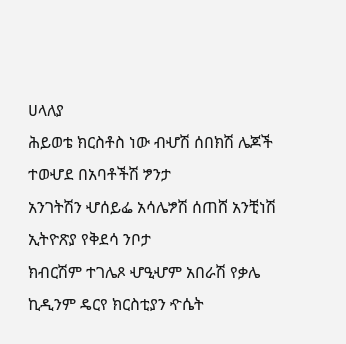ሀላለያ
ሕይወቴ ክርስቶስ ነው ብሇሽ ሰበክሽ ሌጆች ተወሇደ በአባቶችሽ ፇንታ
አንገትሽን ሇሰይፌ አሳሌፇሽ ሰጠሸ አንቺነሽ ኢትዮጽያ የቅደሳ ንቦታ
ክብርሽም ተገሌጾ ሇዒሇም አበራሽ የቃሌ ኪዲንም ዴርየ ክርስቲያን ዯሴት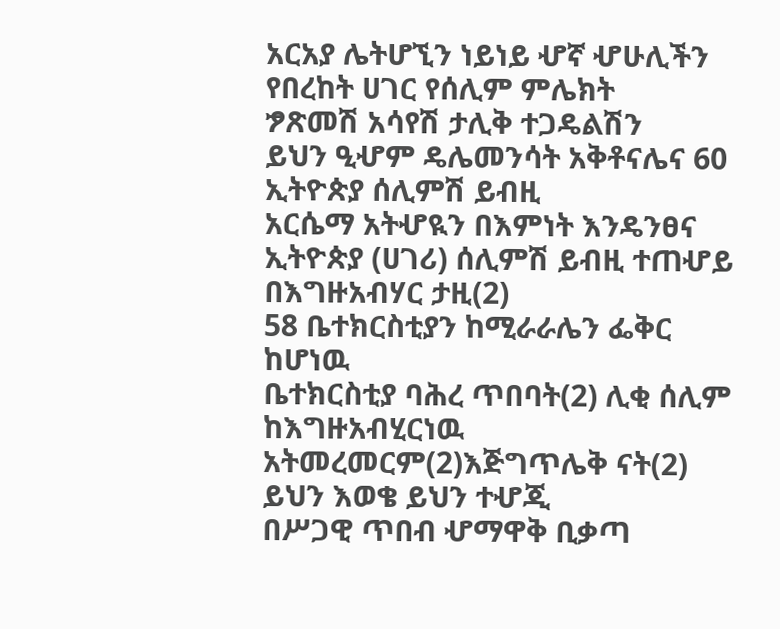አርአያ ሌትሆኚን ነይነይ ሇኛ ሇሁሊችን የበረከት ሀገር የሰሊም ምሌክት
ፇጽመሽ አሳየሽ ታሊቅ ተጋዴልሽን
ይህን ዒሇም ዴሌመንሳት አቅቶናሌና 60 ኢትዮጵያ ሰሊምሽ ይብዚ
አርሴማ አትሇዪን በእምነት እንዴንፀና ኢትዮጵያ (ሀገሪ) ሰሊምሽ ይብዚ ተጠሇይ
በእግዙአብሃር ታዚ(2)
58 ቤተክርስቲያን ከሚራራሌን ፌቅር ከሆነዉ
ቤተክርስቲያ ባሕረ ጥበባት(2) ሊቂ ሰሊም ከእግዙአብሂርነዉ
አትመረመርም(2)እጅግጥሌቅ ናት(2) ይህን እወቄ ይህን ተሇጂ
በሥጋዊ ጥበብ ሇማዋቅ ቢቃጣ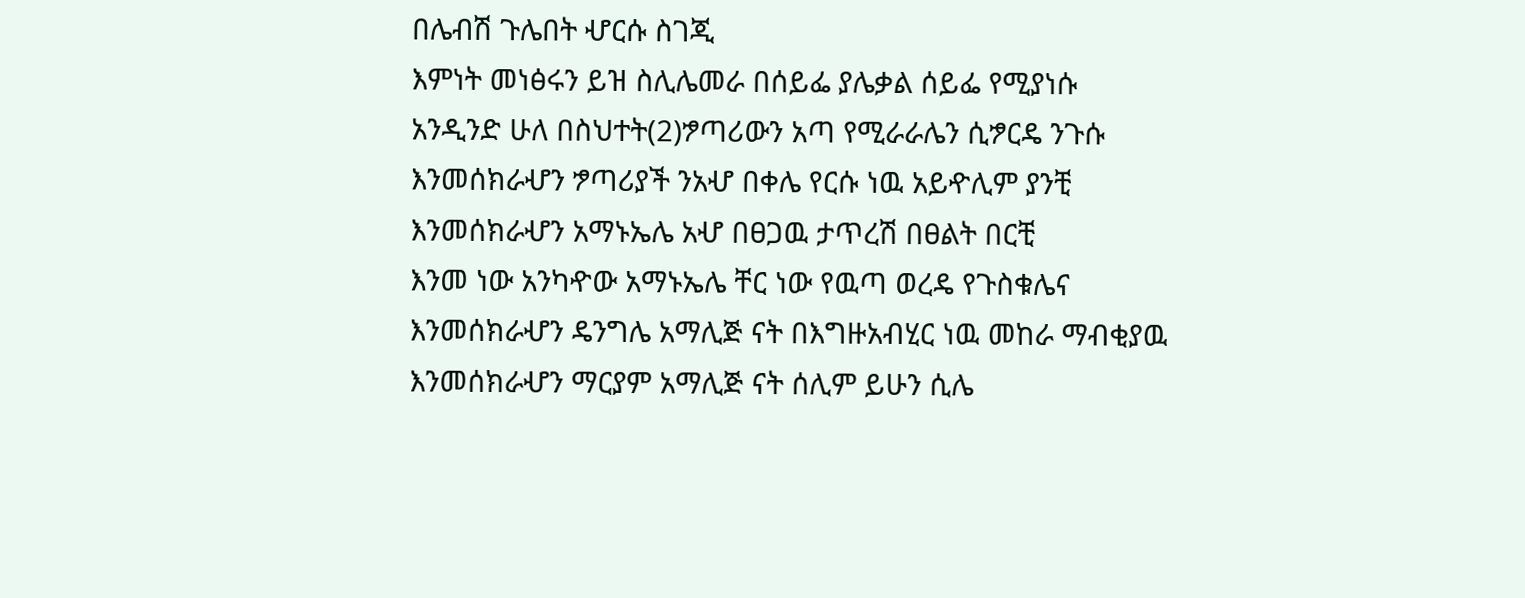በሌብሽ ጉሌበት ሇርሱ ስገጂ
እምነት መነፅሩን ይዝ ስሊሌመራ በሰይፌ ያሌቃል ሰይፌ የሚያነሱ
አንዲንድ ሁለ በስህተት(2)ፇጣሪውን አጣ የሚራራሌን ሲፇርዴ ንጉሱ
እንመሰክራሇን ፇጣሪያች ንአሇ በቀሌ የርሱ ነዉ አይዯሊም ያንቺ
እንመሰክራሇን አማኑኤሌ አሇ በፀጋዉ ታጥረሽ በፀልት በርቺ
እንመ ነው አንካዯው አማኑኤሌ ቸር ነው የዉጣ ወረዴ የጉስቁሌና
እንመሰክራሇን ዴንግሌ አማሊጅ ናት በእግዙአብሂር ነዉ መከራ ማብቂያዉ
እንመሰክራሇን ማርያም አማሊጅ ናት ሰሊም ይሁን ሲሌ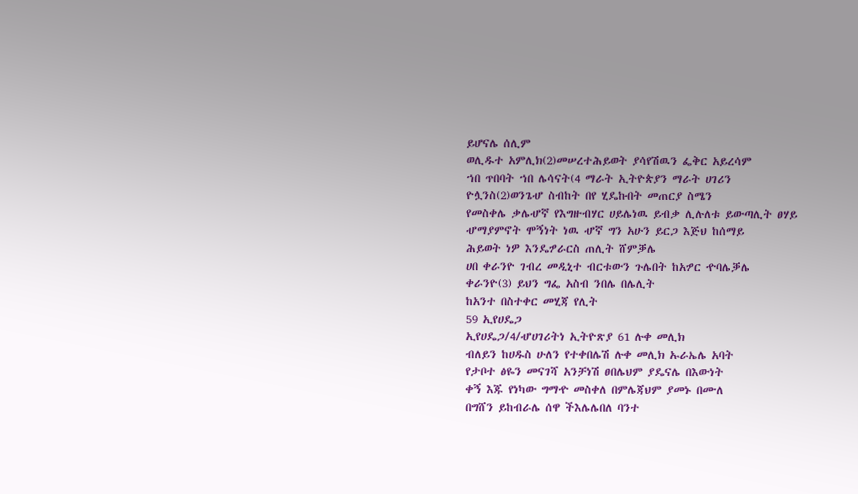ይሆናሌ ሰሊም
ወሊዱተ አምሊክ(2)መሠረተሕይወት ያሳየሽዉን ፌቅር አይረሳም
ኀበ ጥበባት ኀበ ሌሳናት(4 ማራት ኢትዮጵያን ማራት ሀገሪን
ዮሏንስ(2)ወንጌሇ ስብከት በየ ሂዴኩበት መጠርያ ስሜን
የመስቀሌ ቃሌሇኛ የእግዙብሃር ሀይሌነዉ ይብቃ ሊሉለቱ ይውጣሊት ፀሃይ
ሇማያምኖት ሞኝነት ነዉ ሇኛ ግን አሁን ይርጋ እጅህ ከሰማይ
ሕይወት ነዎ እንዴፇራርስ ጠሊት ሸምቓሌ
ሀበ ቀራንዮ ገብረ መዲኒተ ብርቱውን ጉሌበት ከአፇር ዯባሌቓሌ
ቀራንዮ(3) ይህን ግፌ አስብ ንበሌ በሌሊት
ከአንተ በስተቀር መሂጃ የሊት
59 ኢየሀዴጋ
ኢየሀዴጋ/4/ሇሀገሪትነ ኢትዮጽያ 61 ሉቀ መሊክ
ብለይን ከሀዱስ ሁለን የተቀበሌሽ ሉቀ መሊክ ኡራኤሌ አባት
የታቦተ ፅዬን መናገሻ አንቻነሽ ፀበሌህም ያዴናሌ በእውነት
ቀኝ እጁ የነካው ግማዯ መስቀለ በምሌጃህም ያመኑ በሙለ
በግሸን ይከብራሌ ሰዋ ችእሌሌበለ ባንተ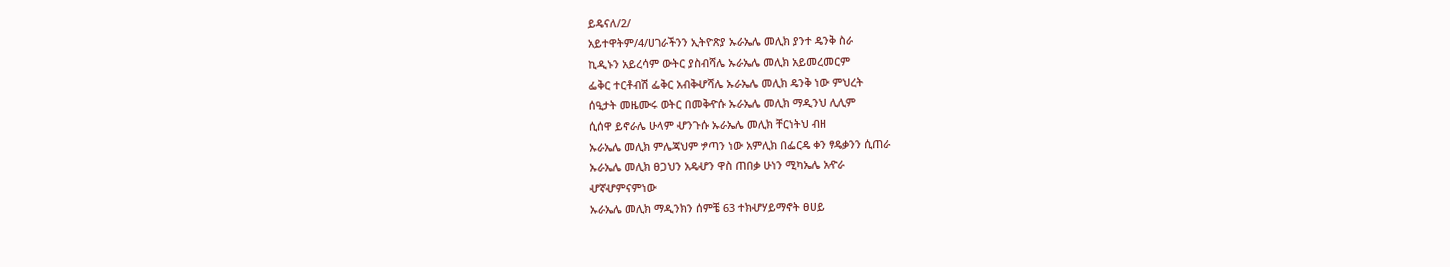ይዴናለ/2/
አይተዋትም/4/ሀገራችንን ኢትዮጽያ ኡራኤሌ መሊክ ያንተ ዴንቅ ስራ
ኪዲኑን አይረሳም ውትር ያስብሻሌ ኡራኤሌ መሊክ አይመረመርም
ፌቅር ተርቶብሽ ፌቅር አብቅሇሻሌ ኡራኤሌ መሊክ ዴንቅ ነው ምህረት
ሰዒታት መዜሙሩ ወትር በመቅዯሱ ኡራኤሌ መሊክ ማዲንህ ሊሊም
ሲሰዋ ይኖራሌ ሁላም ሇንጉሱ ኡራኤሌ መሊክ ቸርነትህ ብዘ
ኡራኤሌ መሊክ ምሌጃህም ፇጣን ነው አምሊክ በፌርዴ ቀን ፃዴቃንን ሲጠራ
ኡራኤሌ መሊክ ፀጋህን አዴሇን ዋስ ጠበቃ ሁነን ሚካኤሌ አዯራ
ሇኛሇምናምነው
ኡራኤሌ መሊክ ማዲንክን ሰምቼ 63 ተክሇሃይማኖት ፀሀይ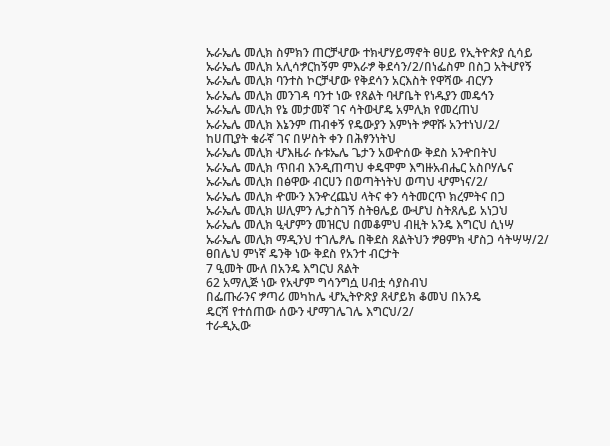ኡራኤሌ መሊክ ስምክን ጠርቻሇው ተክሇሃይማኖት ፀሀይ የኢትዮጵያ ሲሳይ
ኡራኤሌ መሊክ አሊሳፇርከኝም ምእራፇ ቅደሳን/2/በነፌስም በስጋ አትሇየኝ
ኡራኤሌ መሊክ ባንተስ ኮርቻሇው የቅደሳን አርእስት የዋሻው ብርሃን
ኡራኤሌ መሊክ መንገዳ ባንተ ነው የጸልት ባሇቤት የነዱያን መዴኅን
ኡራኤሌ መሊክ የኔ መታመኛ ገና ሳትወሇዴ አምሊክ የመረጠህ
ኡራኤሌ መሊክ እኔንም ጠብቀኝ የዴውያን እምነት ፇዋሹ አንተነህ/2/
ከሀጢያት ቁራኛ ገና በሦስት ቀን በሕፃንነትህ
ኡራኤሌ መሊክ ሇእዜራ ሱቱኤሌ ጌታን አወዯሰው ቅደስ አንዯበትህ
ኡራኤሌ መሊክ ጥበብ እንዲጠጣህ ቀዴሞም እግዙአብሔር አስቦሃሌና
ኡራኤሌ መሊክ በፅዋው ብርሀን በወጣትነትህ ወጣህ ሇምነና/2/
ኡራኤሌ መሊክ ዯሙን እንዯረጨህ ላትና ቀን ሳትመርጥ ክረምትና በጋ
ኡራኤሌ መሊክ ሠሊምን ሌታስገኝ ስትፀሌይ ውሇህ ስትጸሌይ አነጋህ
ኡራኤሌ መሊክ ዒሇምን መዝርህ በመቆምህ ብዚት አንዴ እግርህ ሲነሣ
ኡራኤሌ መሊክ ማዲንህ ተገሌፆሌ በቅደስ ጸልትህን ፇፀምክ ሇስጋ ሳትሣሣ/2/
ፀበሌህ ምነኛ ዴንቅ ነው ቅደስ የአንተ ብርታት
7 ዒመት ሙለ በአንዴ እግርህ ጸልት
62 አማሊጅ ነው የአሇም ግሳንግሷ ሀብቷ ሳያስብህ
በፌጡራንና ፇጣሪ መካከሌ ሇኢትዮጽያ ጸሇይክ ቆመህ በአንዴ
ዴርሻ የተሰጠው ሰውን ሇማገሌገሌ እግርህ/2/
ተራዲኢው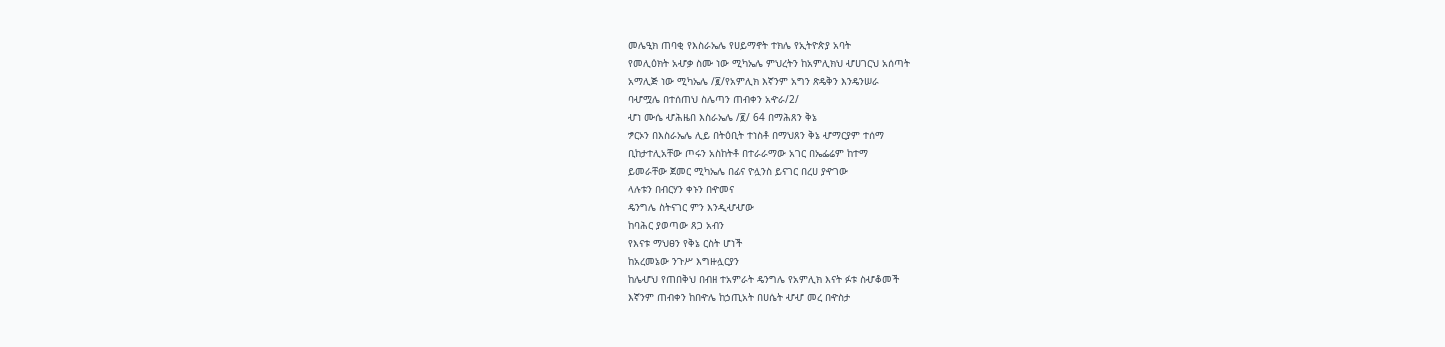መሌዒክ ጠባቂ የእስራኤሌ የሀይማኖት ተክሌ የኢትዮጵያ አባት
የመሊዕክት አሇቃ ስሙ ነው ሚካኤሌ ምህረትን ከአምሊክህ ሇሀገርህ አሰጣት
አማሊጅ ነው ሚካኤሌ /፪/የአምሊክ እኛንም አግን ጽዴቅን እንዴንሠራ
ባሇሟሌ በተሰጠህ ስሌጣን ጠብቀን አዯራ/2/
ሇነ ሙሴ ሇሕዜበ እስራኤሌ /፪/ 64 በማሕጸን ቅኔ
ፇርኦን በእስራኤሌ ሊይ በትዕቢት ተነስቶ በማህጸን ቅኔ ሇማርያም ተሰማ
ቢከታተሊአቸው ጦሩን አስከትቶ በተራራማው አገር በኤፌሬም ከተማ
ይመራቸው ጀመር ሚካኤሌ በፊና ዮሏንስ ይናገር በረሀ ያዯገው
ላሉቱን በብርሃን ቀኑን በዯመና
ዴንግሌ ስትናገር ምን እንዲሇሇው
ከባሕር ያወጣው ጸጋ አብን
የእናቱ ማህፀን የቅኔ ርስት ሆነች
ከአረመኔው ንጉሥ እግዙሏርያን
ከሌሇህ የጠበቅህ በብዘ ተአምራት ዴንግሌ የአምሊክ እናት ፉቱ ስሇቆመች
እኛንም ጠብቀን ከበዯሌ ከኃጢአት በሀሴት ሇሇ መረ በዯስታ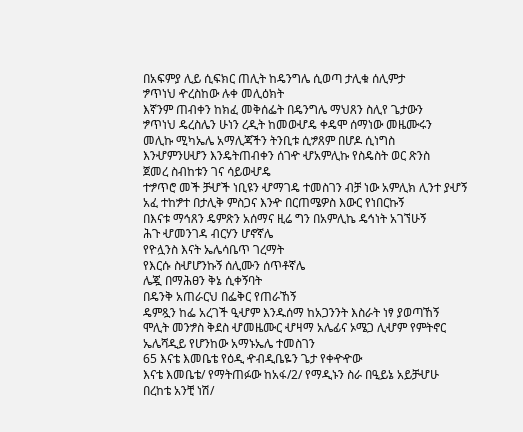በአፍምያ ሊይ ሲፍክር ጠሊት ከዴንግሌ ሲወጣ ታሊቁ ሰሊምታ
ፇጥነህ ዯረስከው ሉቀ መሊዕክት
እኛንም ጠብቀን ከክፈ መቅሰፌት በዴንግሌ ማህጸን ስሊየ ጌታውን
ፇጥነህ ዴረስሌን ሁነን ረዲት ከመወሇዴ ቀዴሞ ሰማነው መዜሙሩን
መሊኩ ሚካኤሌ አማሊጃችን ትንቢቱ ሲፇጸም በሆዶ ሲነግስ
እንሇምንሀሇን እንዴትጠብቀን ሰገዯ ሇአምሊኩ የስዴስት ወር ጽንስ
ጀመረ ስብከቱን ገና ሳይወሇዴ
ተፇጥሮ መች ቻሇች ነቢዩን ሇማገዴ ተመስገን ብቻ ነው አምሊክ ሊንተ ያሇኝ
አፈ ተከፇተ በታሊቅ ምስጋና እንዯ በርጠሜዎስ እውር የነበርኩኝ
በእናቱ ማኅጸን ዴምጽን አሰማና ዚሬ ግን በአምሊኬ ዴኅነት አገኘሁኝ
ሕጉ ሇመንገዳ ብርሃን ሆኖኛሌ
የዮሏንስ እናት ኤሌሳቤጥ ገረማት
የእርሱ ስሇሆንኩኝ ሰሊሙን ሰጥቶኛሌ
ሌጇ በማሕፀን ቅኔ ሲቀኝባት
በዴንቅ አጠራርህ በፌቅር የጠራኸኝ
ዴምጿን ከፌ አረገች ዒሇም እንዱሰማ ከአጋንንት እስራት ነፃ ያወጣኸኝ
ሞሊት መንፇስ ቅደስ ሇመዜሙር ሇዛማ አሌፊና ኦሜጋ ሊሇም የምትኖር
ኤሌሻዲይ የሆንከው አማኑኤሌ ተመስገን
65 እናቴ እመቤቴ የዕዲ ዯብዲቤዬን ጌታ የቀዯዯው
እናቴ እመቤቴ/ የማትጠፉው ከአፋ/2/ የማዲኑን ስራ በዒይኔ አይቻሇሁ
በረከቴ አንቺ ነሽ/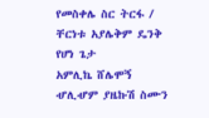የመስቀሌ ስር ትርፋ / ቸርነቱ አያሌቅም ዴንቅ የሆነ ጌታ
አምሊኬ ሸሌሞኝ ሇሊሇም ያዜኩሽ ስሙን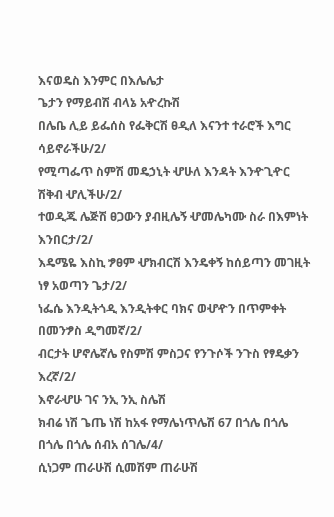እናወዴስ እንምር በእሌሌታ
ጌታን የማይብሽ ብላኔ አዯረኩሽ
በሌቤ ሊይ ይፌሰስ የፌቅርሽ ፀዲለ እናንተ ተራሮች እግር ሳይኖራችሁ/2/
የሚጣፌጥ ስምሽ መዴኃኒት ሇሁለ እንዳት እንዯጊዯር ሽቅብ ሇሊችሁ/2/
ተወዲጁ ሌጅሽ ፀጋውን ያብዚሌኝ ሇመሌካሙ ስራ በእምነት እንበርታ/2/
እዴሜዬ እስኪ ፇፀም ሇክብርሽ እንዴቀኝ ከሰይጣን መገዚት ነፃ አወጣን ጌታ/2/
ነፌሴ እንዲትጎዲ እንዲትቀር ባክና ወሇዯን በጥምቀት በመንፇስ ዲግመኛ/2/
ብርታት ሆኖሌኛሌ የስምሽ ምስጋና የንጉሶች ንጉስ የፃዴቃን እረኛ/2/
እኖራሇሁ ገና ንኢ ንኢ ስሌሽ
ክብሬ ነሽ ጌጤ ነሽ ከአፋ የማሌነጥሌሽ 67 በጎሌ በጎሌ
በጎሌ በጎሌ ሰብአ ሰገሌ/4/
ሲነጋም ጠራሁሽ ሲመሽም ጠራሁሽ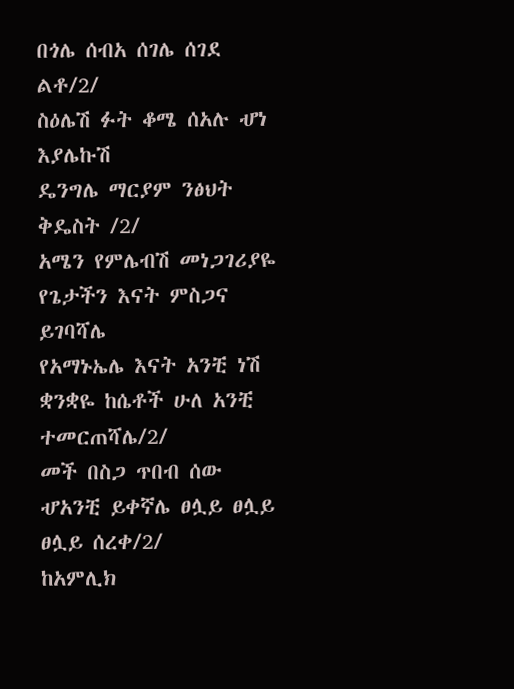በጎሌ ሰብአ ሰገሌ ሰገደ ልቶ/2/
ስዕሌሽ ፉት ቆሜ ሰአሉ ሇነ እያሌኩሽ
ዴንግሌ ማርያም ንፅህት ቅዴስት /2/
አሜን የምሌብሽ መነጋገሪያዬ የጌታችን እናት ምስጋና ይገባሻሌ
የአማኑኤሌ እናት አንቺ ነሽ ቋንቋዬ ከሴቶች ሁለ አንቺ ተመርጠሻሌ/2/
መች በስጋ ጥበብ ሰው ሇአንቺ ይቀኛሌ ፀሏይ ፀሏይ ፀሏይ ሰረቀ/2/
ከአምሊክ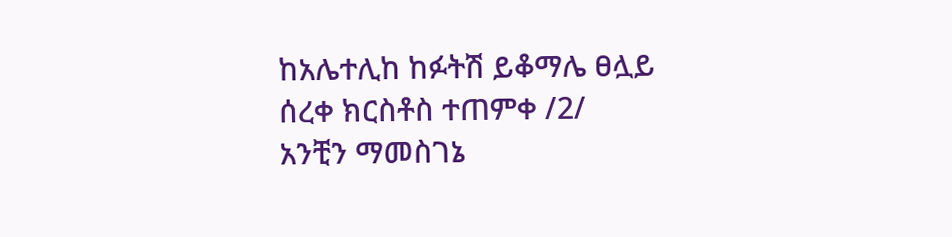ከአሌተሊከ ከፉትሽ ይቆማሌ ፀሏይ ሰረቀ ክርስቶስ ተጠምቀ /2/
አንቺን ማመስገኔ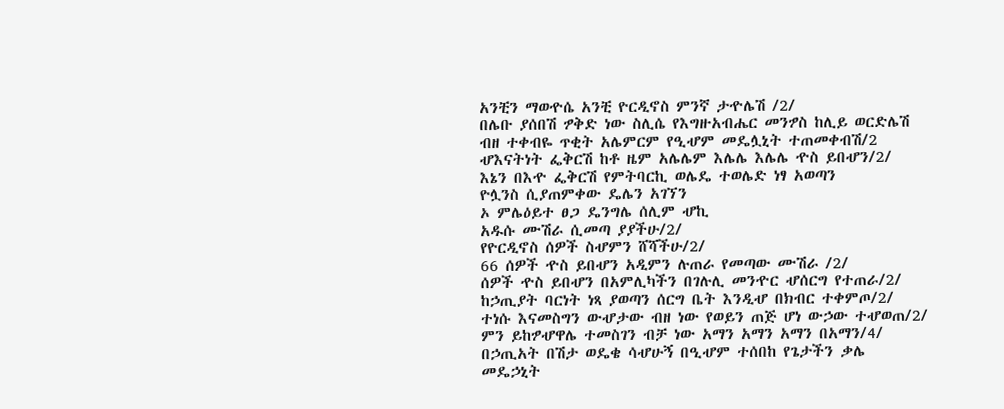አንቺን ማወዯሴ አንቺ ዮርዲኖስ ምንኛ ታዯሌሽ /2/
በሌቡ ያሰበሽ ፇቅድ ነው ስሊሴ የእግዙአብሔር መንፇስ ከሊይ ወርድሌሽ
ብዘ ተቀብዬ ጥቂት አሌምርም የዒሇም መዴሏኒት ተጠመቀብሽ/2
ሇእናትነት ፌቅርሽ ከቶ ዜም አሌሌም እሌሌ እሌሌ ዯስ ይበሇን/2/
እኔን በእዯ ፌቅርሽ የምትባርኪ ወሌዴ ተወሌድ ነፃ አወጣን
ዮሏንስ ሲያጠምቀው ዴሌን አገኘን
ኦ ምሌዕይተ ፀጋ ዴንግሌ ሰሊም ሇኪ
አዱሱ ሙሽራ ሲመጣ ያያችሁ/2/
የዮርዲኖስ ሰዎች ስሇምን ሸሻችሁ/2/
66 ሰዎች ዯስ ይበሇን አዲምን ሉጠራ የመጣው ሙሽራ /2/
ሰዎች ዯስ ይበሇን በአምሊካችን በገሉሊ መንዯር ሇሰርግ የተጠራ/2/
ከኃጢያት ባርነት ነጻ ያወጣን ሰርግ ቤት እንዲሇ በክብር ተቀምጦ/2/
ተነሱ እናመስግን ውሇታው ብዘ ነው የወይን ጠጅ ሆነ ውኃው ተሇወጠ/2/
ምን ይከፇሇዋሌ ተመስገን ብቻ ነው አማን አማን አማን በአማን/4/
በኃጢአት በሽታ ወዴቄ ሳሇሁኝ በዒሇም ተሰበከ የጌታችን ቃሌ
መዴኃኒት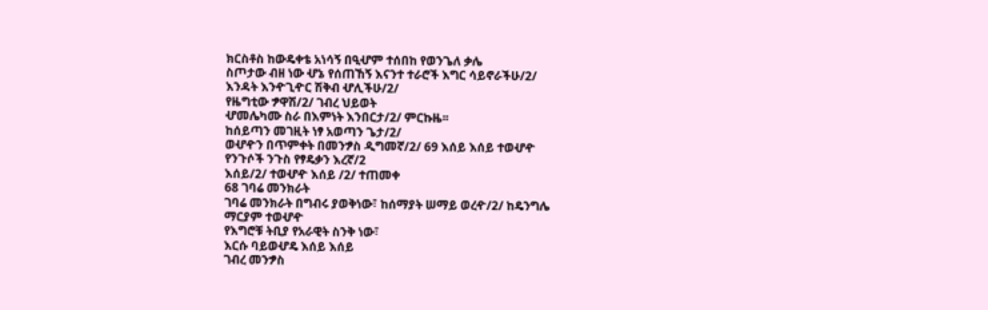ክርስቶስ ከውዴቀቴ አነሳኝ በዒሇም ተሰበከ የወንጌለ ቃሌ
ስጦታው ብዘ ነው ሇኔ የሰጠኸኝ እናንተ ተራሮች እግር ሳይኖራችሁ/2/
እንዳት እንዯጊዯር ሽቅብ ሇሊችሁ/2/
የዜግቲው ፇዋሽ/2/ ገብረ ህይወት
ሇመሌካሙ ስራ በእምነት እንበርታ/2/ ምርኩዜ፡፡
ከሰይጣን መገዚት ነፃ አወጣን ጌታ/2/
ወሇዯን በጥምቀት በመንፇስ ዲግመኛ/2/ 69 እሰይ እሰይ ተወሇዯ
የንጉሶች ንጉስ የፃዴቃን እረኛ/2
እሰይ/2/ ተወሇዯ እሰይ /2/ ተጠመቀ
68 ገባሬ መንክራት
ገባሬ መንክራት በግብሩ ያወቅነው፣ ከሰማያት ሠማይ ወረዯ/2/ ከዴንግሌ
ማርያም ተወሇዯ
የእግሮቹ ትቢያ የአራዊት ስንቅ ነው፣
እርሱ ባይወሇዴ እሰይ እሰይ
ገብረ መንፇስ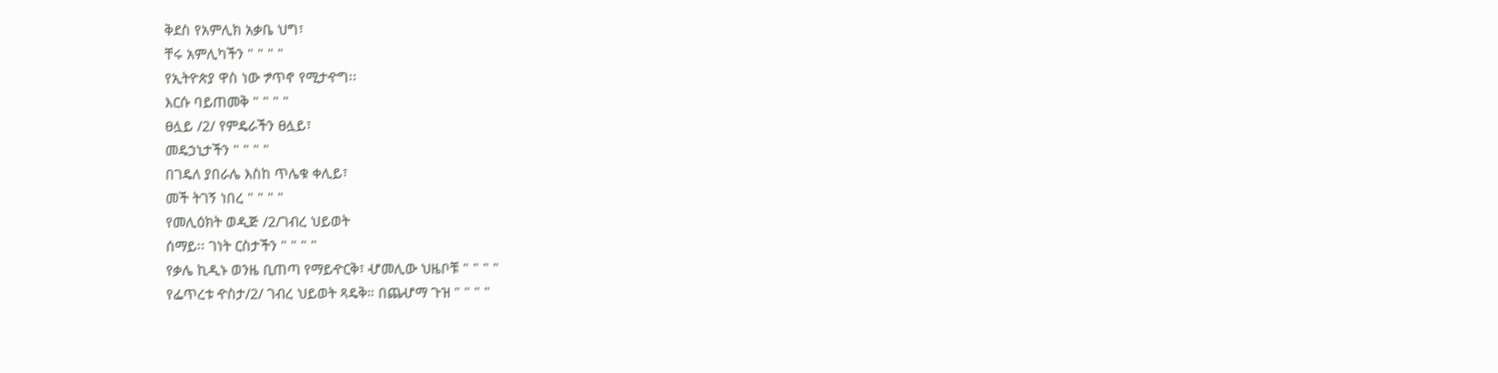ቅደስ የአምሊክ አቃቤ ህግ፣
ቸሩ አምሊካችን " " " "
የኢትዮጵያ ዋስ ነው ፇጥኖ የሚታዯግ፡፡
እርሱ ባይጠመቅ " " " "
ፀሏይ /2/ የምዴራችን ፀሏይ፣
መዴኃኒታችን " " " "
በገዴለ ያበራሌ እስከ ጥሌቁ ቀሊይ፣
መች ትገኝ ነበረ " " " "
የመሊዕክት ወዲጅ /2/ገብረ ህይወት
ሰማይ፡፡ ገነት ርስታችን " " " "
የቃሌ ኪዲኑ ወንዜ ቢጠጣ የማይዯርቅ፣ ሇመሊው ህዜቦቹ " " " "
የፌጥረቱ ዯስታ/2/ ገብረ ህይወት ጻዴቅ። በጨሇማ ጉዝ " " " "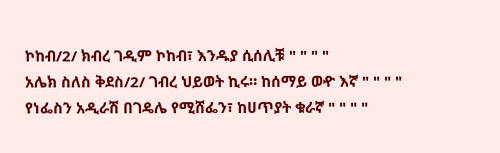ኮከብ/2/ ክብረ ገዲም ኮከብ፣ እንዱያ ሲሰሊቹ " " " "
አሌክ ስለስ ቅደስ/2/ ገብረ ህይወት ኪሩ። ከሰማይ ወዯ እኛ " " " "
የነፌስን አዲራሽ በገዴሌ የሚሸፌን፣ ከሀጥያት ቁራኛ " " " "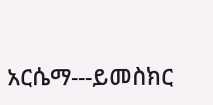አርሴማ---ይመስክር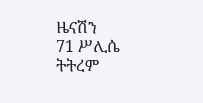ዜናሽን
71 ሥሊሴ ትትረም